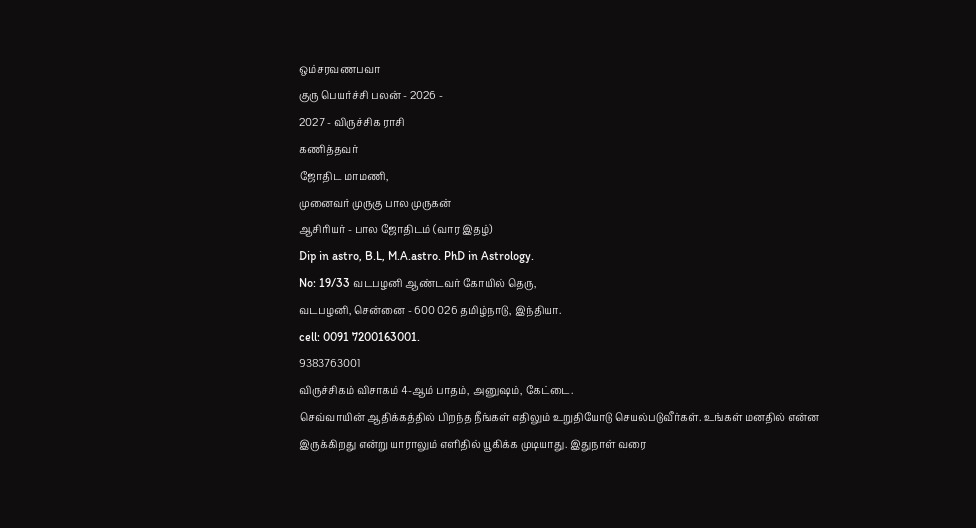ஒம்சரவணபவா
குரு பெயர்ச்சி பலன் - 2026 -
2027 - விருச்சிக ராசி
கணித்தவர்
ஜோதிட மாமணி,
முனைவர் முருகு பால முருகன்
ஆசிரியர் - பால ஜோதிடம் (வார இதழ்)
Dip in astro, B.L, M.A.astro. PhD in Astrology.
No: 19/33 வடபழனி ஆண்டவர் கோயில் தெரு,
வடபழனி, சென்னை - 600 026 தமிழ்நாடு, இந்தியா.
cell: 0091 7200163001.
9383763001
விருச்சிகம் விசாகம் 4-ஆம் பாதம், அனுஷம், கேட்டை.
செவ்வாயின் ஆதிக்கத்தில் பிறந்த நீங்கள் எதிலும் உறுதியோடு செயல்படுவீர்கள். உங்கள் மனதில் என்ன
இருக்கிறது என்று யாராலும் எளிதில் யூகிக்க முடியாது. இதுநாள் வரை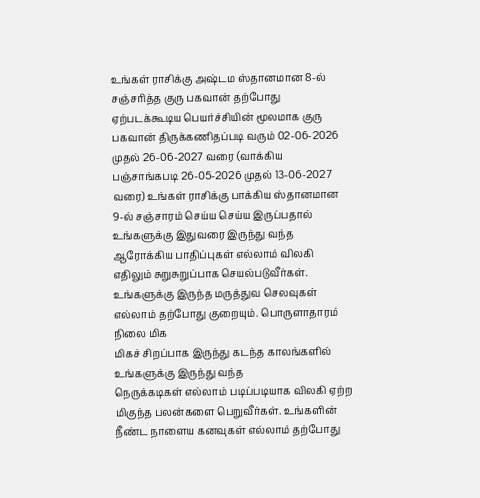உங்கள் ராசிக்கு அஷ்டம ஸ்தானமான 8-ல் சஞ்சரித்த குரு பகவான் தற்போது ஏற்படக்கூடிய பெயர்ச்சியின் மூலமாக குரு பகவான் திருக்கணிதப்படி வரும் 02-06-2026 முதல் 26-06-2027 வரை (வாக்கிய பஞ்சாங்கபடி 26-05-2026 முதல் 13-06-2027 வரை) உங்கள் ராசிக்கு பாக்கிய ஸ்தானமான 9-ல் சஞ்சாரம் செய்ய செய்ய இருப்பதால் உங்களுக்கு இதுவரை இருந்து வந்த ஆரோக்கிய பாதிப்புகள் எல்லாம் விலகி எதிலும் சுறுசுறுப்பாக செயல்படுவீர்கள். உங்களுக்கு இருந்த மருத்துவ செலவுகள் எல்லாம் தற்போது குறையும். பொருளாதாரம் நிலை மிக
மிகச் சிறப்பாக இருந்து கடந்த காலங்களில் உங்களுக்கு இருந்து வந்த
நெருக்கடிகள் எல்லாம் படிப்படியாக விலகி ஏற்ற மிகுந்த பலன்களை பெறுவீர்கள். உங்களின் நீண்ட நாளைய கனவுகள் எல்லாம் தற்போது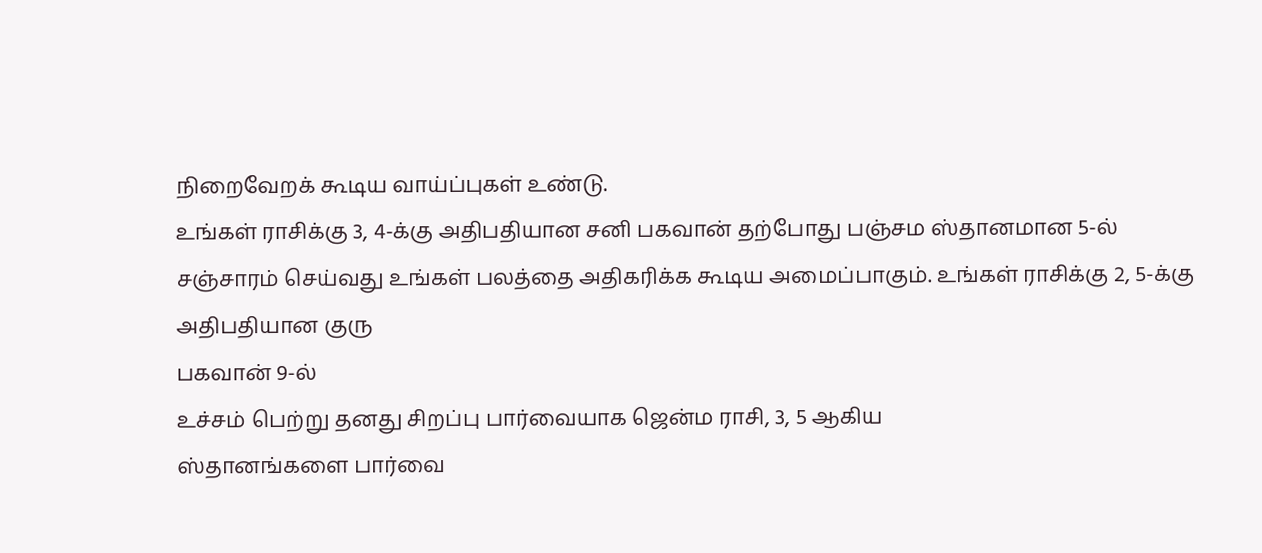நிறைவேறக் கூடிய வாய்ப்புகள் உண்டு.
உங்கள் ராசிக்கு 3, 4-க்கு அதிபதியான சனி பகவான் தற்போது பஞ்சம ஸ்தானமான 5-ல்
சஞ்சாரம் செய்வது உங்கள் பலத்தை அதிகரிக்க கூடிய அமைப்பாகும். உங்கள் ராசிக்கு 2, 5-க்கு
அதிபதியான குரு
பகவான் 9-ல்
உச்சம் பெற்று தனது சிறப்பு பார்வையாக ஜென்ம ராசி, 3, 5 ஆகிய
ஸ்தானங்களை பார்வை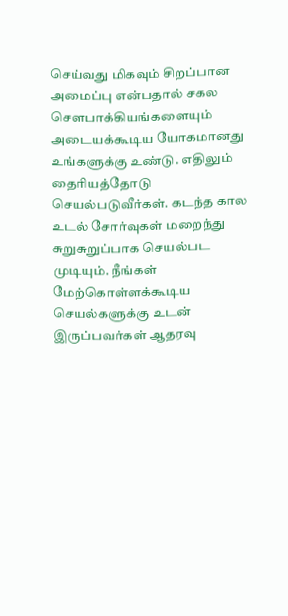செய்வது மிகவும் சிறப்பான அமைப்பு என்பதால் சகல
சௌபாக்கியங்களையும் அடையக்கூடிய யோகமானது உங்களுக்கு உண்டு. எதிலும் தைரியத்தோடு செயல்படுவீர்கள். கடந்த கால
உடல் சோர்வுகள் மறைந்து சுறுசுறுப்பாக செயல்பட முடியும். நீங்கள் மேற்கொள்ளக்கூடிய செயல்களுக்கு உடன்
இருப்பவர்கள் ஆதரவு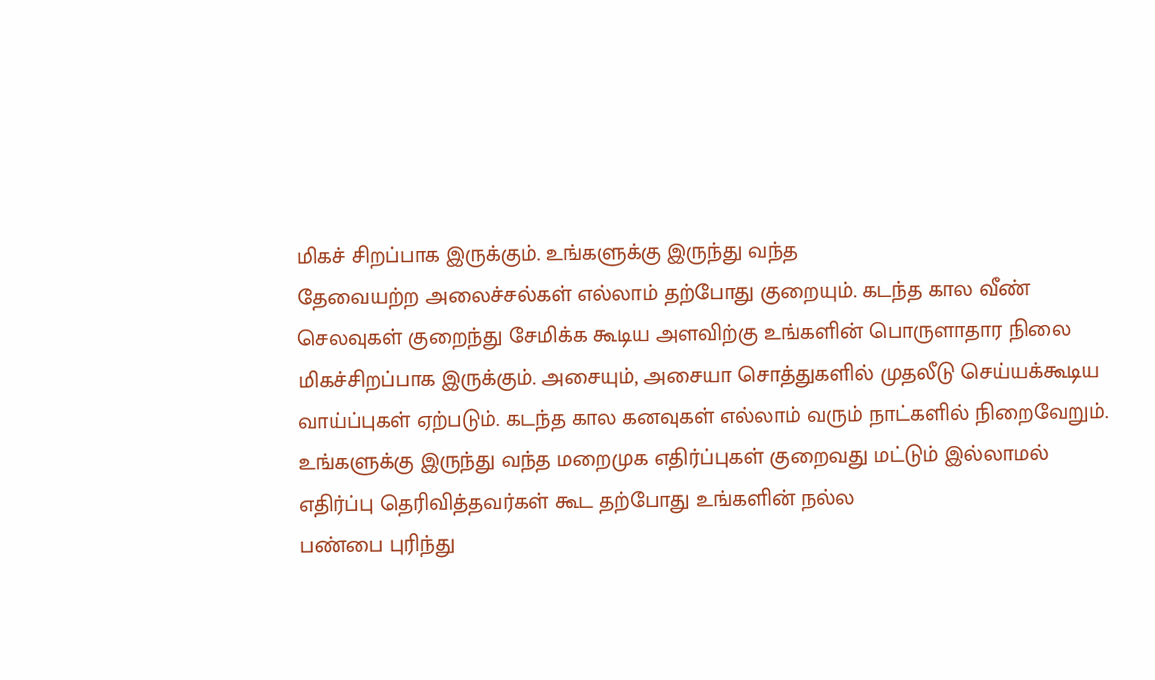மிகச் சிறப்பாக இருக்கும். உங்களுக்கு இருந்து வந்த
தேவையற்ற அலைச்சல்கள் எல்லாம் தற்போது குறையும். கடந்த கால வீண்
செலவுகள் குறைந்து சேமிக்க கூடிய அளவிற்கு உங்களின் பொருளாதார நிலை
மிகச்சிறப்பாக இருக்கும். அசையும், அசையா சொத்துகளில் முதலீடு செய்யக்கூடிய வாய்ப்புகள் ஏற்படும். கடந்த கால கனவுகள் எல்லாம் வரும் நாட்களில் நிறைவேறும். உங்களுக்கு இருந்து வந்த மறைமுக எதிர்ப்புகள் குறைவது மட்டும் இல்லாமல் எதிர்ப்பு தெரிவித்தவர்கள் கூட தற்போது உங்களின் நல்ல
பண்பை புரிந்து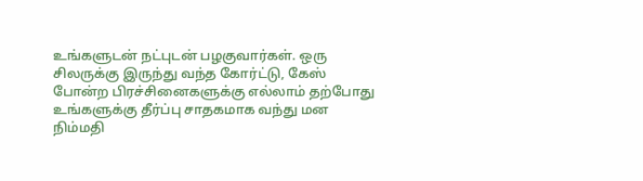உங்களுடன் நட்புடன் பழகுவார்கள். ஒரு
சிலருக்கு இருந்து வந்த கோர்ட்டு, கேஸ் போன்ற பிரச்சினைகளுக்கு எல்லாம் தற்போது உங்களுக்கு தீர்ப்பு சாதகமாக வந்து மன
நிம்மதி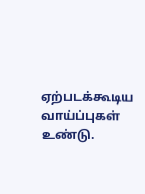ஏற்படக்கூடிய வாய்ப்புகள் உண்டு.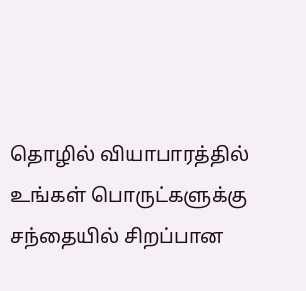தொழில் வியாபாரத்தில் உங்கள் பொருட்களுக்கு சந்தையில் சிறப்பான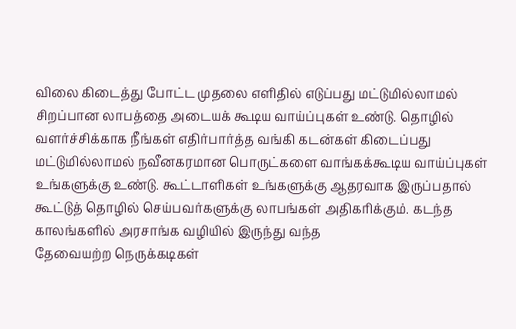விலை கிடைத்து போட்ட முதலை எளிதில் எடுப்பது மட்டுமில்லாமல் சிறப்பான லாபத்தை அடையக் கூடிய வாய்ப்புகள் உண்டு. தொழில் வளர்ச்சிக்காக நீங்கள் எதிர்பார்த்த வங்கி கடன்கள் கிடைப்பது மட்டுமில்லாமல் நவீனகரமான பொருட்களை வாங்கக்கூடிய வாய்ப்புகள் உங்களுக்கு உண்டு. கூட்டாளிகள் உங்களுக்கு ஆதரவாக இருப்பதால் கூட்டுத் தொழில் செய்பவர்களுக்கு லாபங்கள் அதிகரிக்கும். கடந்த காலங்களில் அரசாங்க வழியில் இருந்து வந்த
தேவையற்ற நெருக்கடிகள்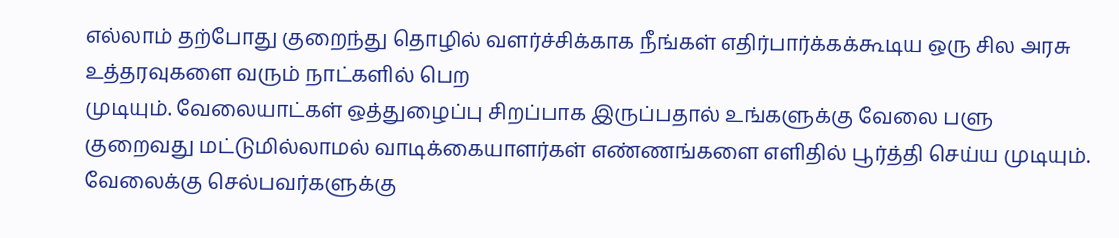எல்லாம் தற்போது குறைந்து தொழில் வளர்ச்சிக்காக நீங்கள் எதிர்பார்க்கக்கூடிய ஒரு சில அரசு
உத்தரவுகளை வரும் நாட்களில் பெற
முடியும். வேலையாட்கள் ஒத்துழைப்பு சிறப்பாக இருப்பதால் உங்களுக்கு வேலை பளு
குறைவது மட்டுமில்லாமல் வாடிக்கையாளர்கள் எண்ணங்களை எளிதில் பூர்த்தி செய்ய முடியும்.
வேலைக்கு செல்பவர்களுக்கு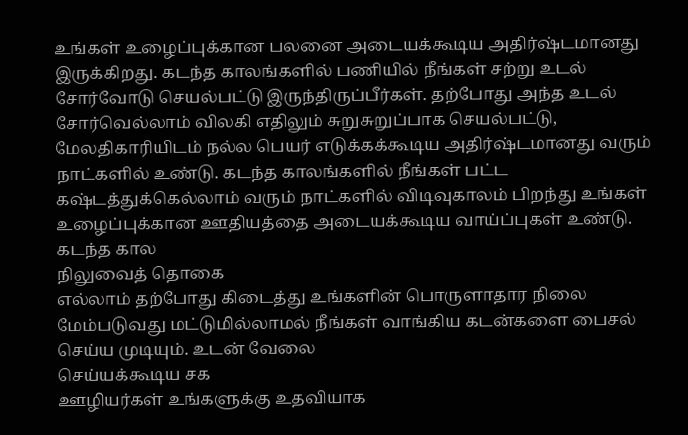உங்கள் உழைப்புக்கான பலனை அடையக்கூடிய அதிர்ஷ்டமானது இருக்கிறது. கடந்த காலங்களில் பணியில் நீங்கள் சற்று உடல்
சோர்வோடு செயல்பட்டு இருந்திருப்பீர்கள். தற்போது அந்த உடல்
சோர்வெல்லாம் விலகி எதிலும் சுறுசுறுப்பாக செயல்பட்டு, மேலதிகாரியிடம் நல்ல பெயர் எடுக்கக்கூடிய அதிர்ஷ்டமானது வரும் நாட்களில் உண்டு. கடந்த காலங்களில் நீங்கள் பட்ட கஷ்டத்துக்கெல்லாம் வரும் நாட்களில் விடிவுகாலம் பிறந்து உங்கள் உழைப்புக்கான ஊதியத்தை அடையக்கூடிய வாய்ப்புகள் உண்டு. கடந்த கால
நிலுவைத் தொகை
எல்லாம் தற்போது கிடைத்து உங்களின் பொருளாதார நிலை
மேம்படுவது மட்டுமில்லாமல் நீங்கள் வாங்கிய கடன்களை பைசல் செய்ய முடியும். உடன் வேலை
செய்யக்கூடிய சக
ஊழியர்கள் உங்களுக்கு உதவியாக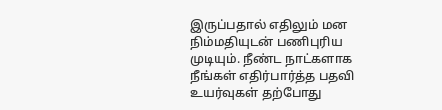இருப்பதால் எதிலும் மன
நிம்மதியுடன் பணிபுரிய முடியும். நீண்ட நாட்களாக நீங்கள் எதிர்பார்த்த பதவி
உயர்வுகள் தற்போது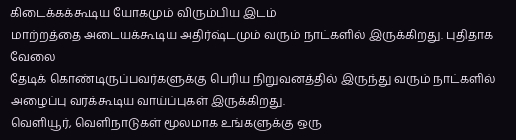கிடைக்கக்கூடிய யோகமும் விரும்பிய இடம்
மாற்றத்தை அடையக்கூடிய அதிர்ஷ்டமும் வரும் நாட்களில் இருக்கிறது. புதிதாக வேலை
தேடிக் கொண்டிருப்பவர்களுக்கு பெரிய நிறுவனத்தில் இருந்து வரும் நாட்களில் அழைப்பு வரக்கூடிய வாய்ப்புகள் இருக்கிறது.
வெளியூர், வெளிநாடுகள் மூலமாக உங்களுக்கு ஒரு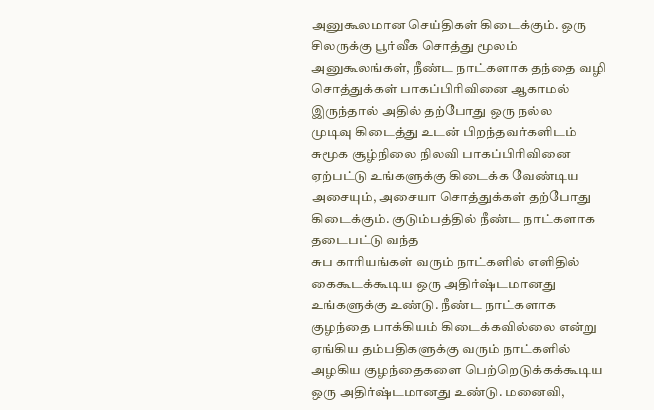அனுகூலமான செய்திகள் கிடைக்கும். ஒரு சிலருக்கு பூர்வீக சொத்து மூலம் அனுகூலங்கள், நீண்ட நாட்களாக தந்தை வழி
சொத்துக்கள் பாகப்பிரிவினை ஆகாமல் இருந்தால் அதில் தற்போது ஒரு நல்ல
முடிவு கிடைத்து உடன் பிறந்தவர்களிடம் சுமூக சூழ்நிலை நிலவி பாகப்பிரிவினை ஏற்பட்டு உங்களுக்கு கிடைக்க வேண்டிய அசையும், அசையா சொத்துக்கள் தற்போது கிடைக்கும். குடும்பத்தில் நீண்ட நாட்களாக தடைபட்டு வந்த
சுப காரியங்கள் வரும் நாட்களில் எளிதில் கைகூடக்கூடிய ஒரு அதிர்ஷ்டமானது உங்களுக்கு உண்டு. நீண்ட நாட்களாக குழந்தை பாக்கியம் கிடைக்கவில்லை என்று ஏங்கிய தம்பதிகளுக்கு வரும் நாட்களில் அழகிய குழந்தைகளை பெற்றெடுக்கக்கூடிய ஒரு அதிர்ஷ்டமானது உண்டு. மனைவி,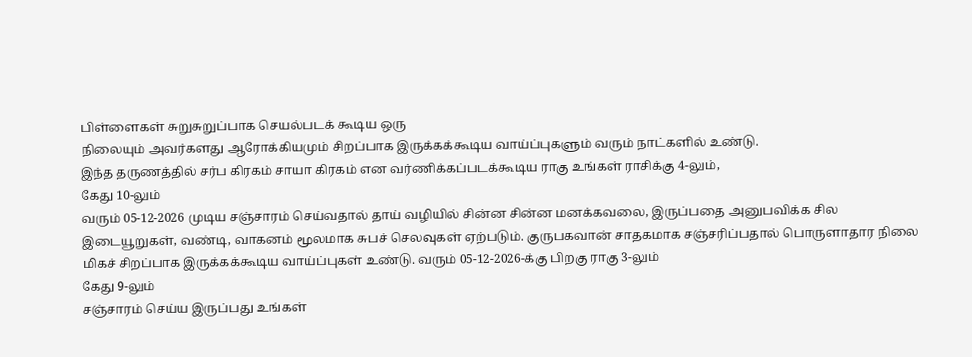பிள்ளைகள் சுறுசுறுப்பாக செயல்படக் கூடிய ஒரு
நிலையும் அவர்களது ஆரோக்கியமும் சிறப்பாக இருக்கக்கூடிய வாய்ப்புகளும் வரும் நாட்களில் உண்டு.
இந்த தருணத்தில் சர்ப கிரகம் சாயா கிரகம் என வர்ணிக்கப்படக்கூடிய ராகு உங்கள் ராசிக்கு 4-லும்,
கேது 10-லும்
வரும் 05-12-2026 முடிய சஞ்சாரம் செய்வதால் தாய் வழியில் சின்ன சின்ன மனக்கவலை, இருப்பதை அனுபவிக்க சில
இடையூறுகள், வண்டி, வாகனம் மூலமாக சுபச் செலவுகள் ஏற்படும். குருபகவான் சாதகமாக சஞ்சரிப்பதால் பொருளாதார நிலை
மிகச் சிறப்பாக இருக்கக்கூடிய வாய்ப்புகள் உண்டு. வரும் 05-12-2026-க்கு பிறகு ராகு 3-லும்
கேது 9-லும்
சஞ்சாரம் செய்ய இருப்பது உங்கள்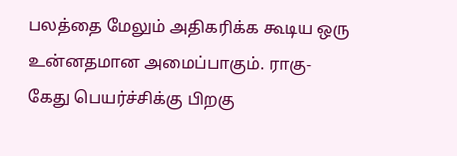பலத்தை மேலும் அதிகரிக்க கூடிய ஒரு உன்னதமான அமைப்பாகும். ராகு-
கேது பெயர்ச்சிக்கு பிறகு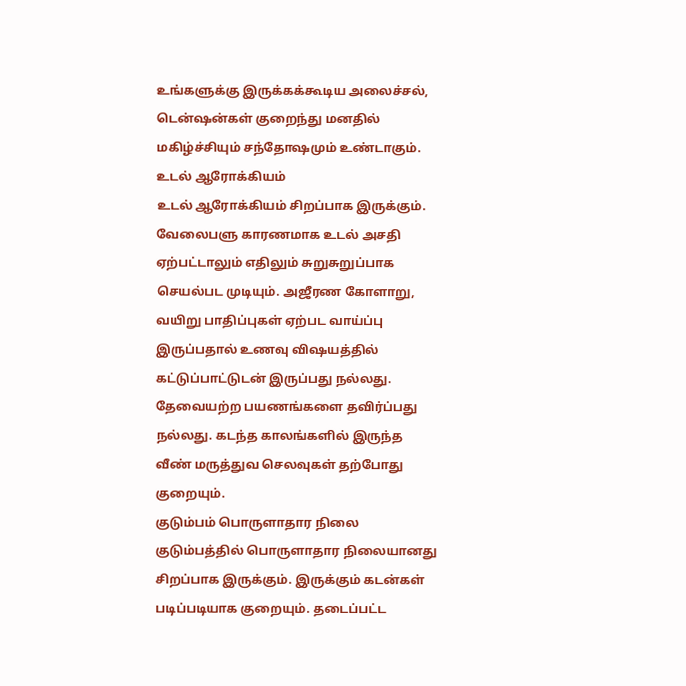உங்களுக்கு இருக்கக்கூடிய அலைச்சல், டென்ஷன்கள் குறைந்து மனதில் மகிழ்ச்சியும் சந்தோஷமும் உண்டாகும்.
உடல் ஆரோக்கியம்
உடல் ஆரோக்கியம் சிறப்பாக இருக்கும். வேலைபளு காரணமாக உடல் அசதி
ஏற்பட்டாலும் எதிலும் சுறுசுறுப்பாக செயல்பட முடியும். அஜீரண கோளாறு, வயிறு பாதிப்புகள் ஏற்பட வாய்ப்பு இருப்பதால் உணவு விஷயத்தில் கட்டுப்பாட்டுடன் இருப்பது நல்லது. தேவையற்ற பயணங்களை தவிர்ப்பது நல்லது. கடந்த காலங்களில் இருந்த வீண் மருத்துவ செலவுகள் தற்போது குறையும்.
குடும்பம் பொருளாதார நிலை
குடும்பத்தில் பொருளாதார நிலையானது சிறப்பாக இருக்கும். இருக்கும் கடன்கள் படிப்படியாக குறையும். தடைப்பட்ட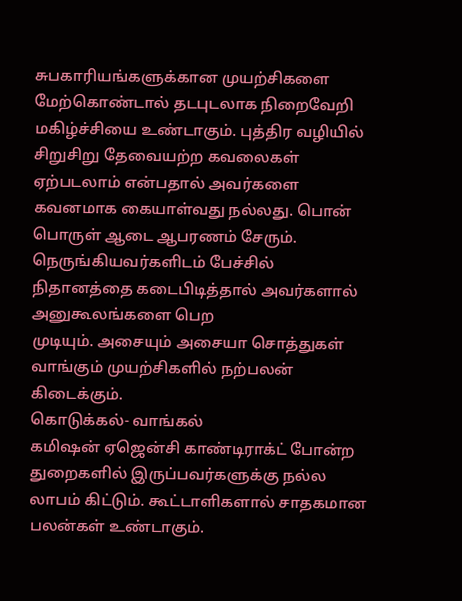சுபகாரியங்களுக்கான முயற்சிகளை மேற்கொண்டால் தடபுடலாக நிறைவேறி மகிழ்ச்சியை உண்டாகும். புத்திர வழியில் சிறுசிறு தேவையற்ற கவலைகள் ஏற்படலாம் என்பதால் அவர்களை கவனமாக கையாள்வது நல்லது. பொன் பொருள் ஆடை ஆபரணம் சேரும். நெருங்கியவர்களிடம் பேச்சில் நிதானத்தை கடைபிடித்தால் அவர்களால் அனுகூலங்களை பெற
முடியும். அசையும் அசையா சொத்துகள் வாங்கும் முயற்சிகளில் நற்பலன் கிடைக்கும்.
கொடுக்கல்- வாங்கல்
கமிஷன் ஏஜென்சி காண்டிராக்ட் போன்ற துறைகளில் இருப்பவர்களுக்கு நல்ல லாபம் கிட்டும். கூட்டாளிகளால் சாதகமான பலன்கள் உண்டாகும்.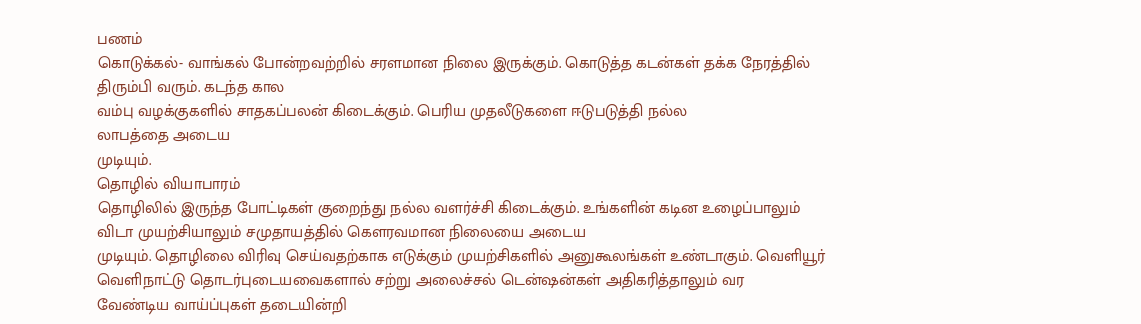பணம்
கொடுக்கல்- வாங்கல் போன்றவற்றில் சரளமான நிலை இருக்கும். கொடுத்த கடன்கள் தக்க நேரத்தில் திரும்பி வரும். கடந்த கால
வம்பு வழக்குகளில் சாதகப்பலன் கிடைக்கும். பெரிய முதலீடுகளை ஈடுபடுத்தி நல்ல
லாபத்தை அடைய
முடியும்.
தொழில் வியாபாரம்
தொழிலில் இருந்த போட்டிகள் குறைந்து நல்ல வளர்ச்சி கிடைக்கும். உங்களின் கடின உழைப்பாலும் விடா முயற்சியாலும் சமுதாயத்தில் கௌரவமான நிலையை அடைய
முடியும். தொழிலை விரிவு செய்வதற்காக எடுக்கும் முயற்சிகளில் அனுகூலங்கள் உண்டாகும். வெளியூர் வெளிநாட்டு தொடர்புடையவைகளால் சற்று அலைச்சல் டென்ஷன்கள் அதிகரித்தாலும் வர
வேண்டிய வாய்ப்புகள் தடையின்றி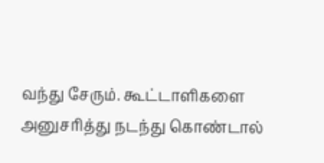வந்து சேரும். கூட்டாளிகளை அனுசரித்து நடந்து கொண்டால்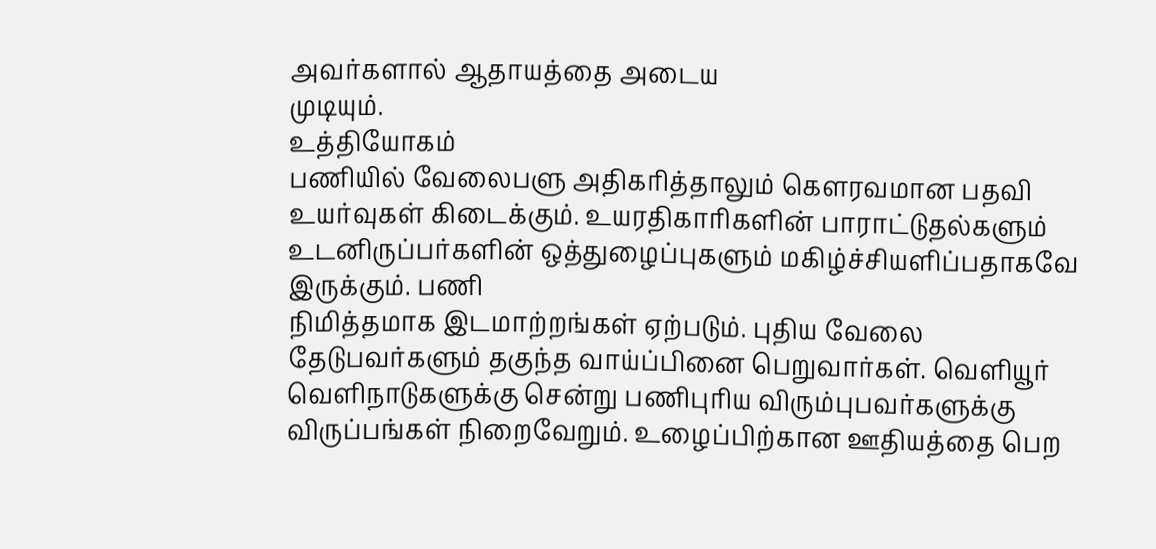அவர்களால் ஆதாயத்தை அடைய
முடியும்.
உத்தியோகம்
பணியில் வேலைபளு அதிகரித்தாலும் கௌரவமான பதவி உயர்வுகள் கிடைக்கும். உயரதிகாரிகளின் பாராட்டுதல்களும் உடனிருப்பர்களின் ஒத்துழைப்புகளும் மகிழ்ச்சியளிப்பதாகவே இருக்கும். பணி
நிமித்தமாக இடமாற்றங்கள் ஏற்படும். புதிய வேலை தேடுபவர்களும் தகுந்த வாய்ப்பினை பெறுவார்கள். வெளியூர் வெளிநாடுகளுக்கு சென்று பணிபுரிய விரும்புபவர்களுக்கு விருப்பங்கள் நிறைவேறும். உழைப்பிற்கான ஊதியத்தை பெற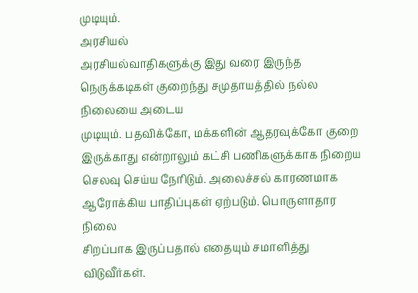முடியும்.
அரசியல்
அரசியல்வாதிகளுக்கு இது வரை இருந்த நெருக்கடிகள் குறைந்து சமுதாயத்தில் நல்ல
நிலையை அடைய
முடியும். பதவிக்கோ, மக்களின் ஆதரவுக்கோ குறை இருக்காது என்றாலும் கட்சி பணிகளுக்காக நிறைய செலவு செய்ய நேரிடும். அலைச்சல் காரணமாக ஆரோக்கிய பாதிப்புகள் ஏற்படும். பொருளாதார நிலை
சிறப்பாக இருப்பதால் எதையும் சமாளித்து விடுவீர்கள்.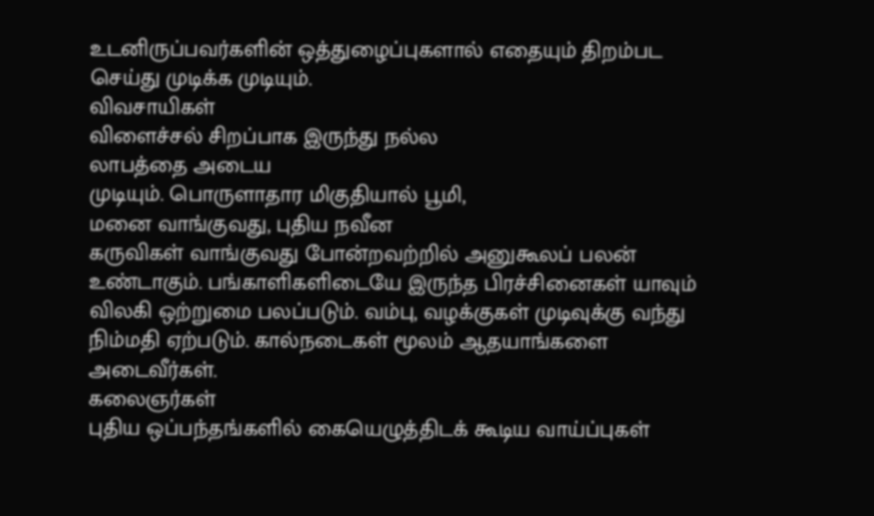உடனிருப்பவர்களின் ஒத்துழைப்புகளால் எதையும் திறம்பட செய்து முடிக்க முடியும்.
விவசாயிகள்
விளைச்சல் சிறப்பாக இருந்து நல்ல
லாபத்தை அடைய
முடியும். பொருளாதார மிகுதியால் பூமி,
மனை வாங்குவது, புதிய நவீன
கருவிகள் வாங்குவது போன்றவற்றில் அனுகூலப் பலன் உண்டாகும். பங்காளிகளிடையே இருந்த பிரச்சினைகள் யாவும் விலகி ஒற்றுமை பலப்படும். வம்பு, வழக்குகள் முடிவுக்கு வந்து நிம்மதி ஏற்படும். கால்நடைகள் மூலம் ஆதயாங்களை அடைவீர்கள்.
கலைஞர்கள்
புதிய ஒப்பந்தங்களில் கையெழுத்திடக் கூடிய வாய்ப்புகள்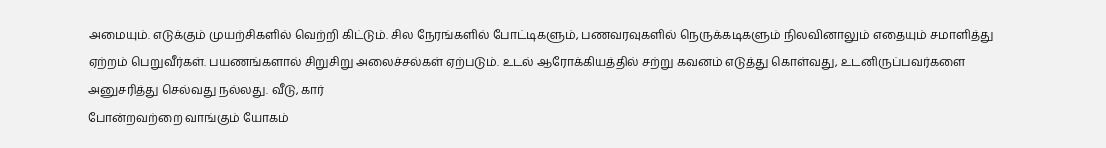அமையும். எடுக்கும் முயற்சிகளில் வெற்றி கிட்டும். சில நேரங்களில் போட்டிகளும், பணவரவுகளில் நெருக்கடிகளும் நிலவினாலும் எதையும் சமாளித்து ஏற்றம் பெறுவீர்கள். பயணங்களால் சிறுசிறு அலைச்சல்கள் ஏற்படும். உடல் ஆரோக்கியத்தில் சற்று கவனம் எடுத்து கொள்வது, உடனிருப்பவர்களை அனுசரித்து செல்வது நல்லது. வீடு, கார்
போன்றவற்றை வாங்கும் யோகம்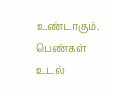உண்டாகும்.
பெண்கள்
உடல்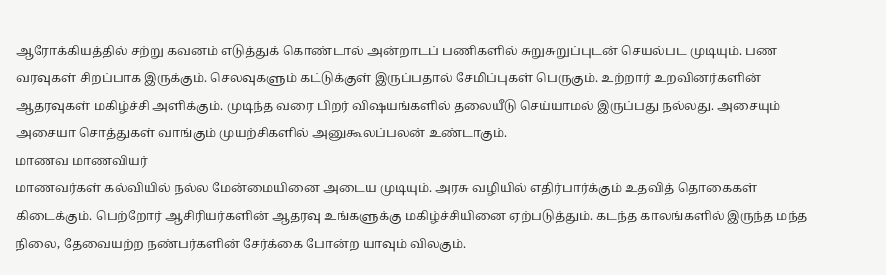ஆரோக்கியத்தில் சற்று கவனம் எடுத்துக் கொண்டால் அன்றாடப் பணிகளில் சுறுசுறுப்புடன் செயல்பட முடியும். பண
வரவுகள் சிறப்பாக இருக்கும். செலவுகளும் கட்டுக்குள் இருப்பதால் சேமிப்புகள் பெருகும். உற்றார் உறவினர்களின் ஆதரவுகள் மகிழ்ச்சி அளிக்கும். முடிந்த வரை பிறர் விஷயங்களில் தலையீடு செய்யாமல் இருப்பது நல்லது. அசையும் அசையா சொத்துகள் வாங்கும் முயற்சிகளில் அனுகூலப்பலன் உண்டாகும்.
மாணவ மாணவியர்
மாணவர்கள் கல்வியில் நல்ல மேன்மையினை அடைய முடியும். அரசு வழியில் எதிர்பார்க்கும் உதவித் தொகைகள் கிடைக்கும். பெற்றோர் ஆசிரியர்களின் ஆதரவு உங்களுக்கு மகிழ்ச்சியினை ஏற்படுத்தும். கடந்த காலங்களில் இருந்த மந்த
நிலை, தேவையற்ற நண்பர்களின் சேர்க்கை போன்ற யாவும் விலகும்.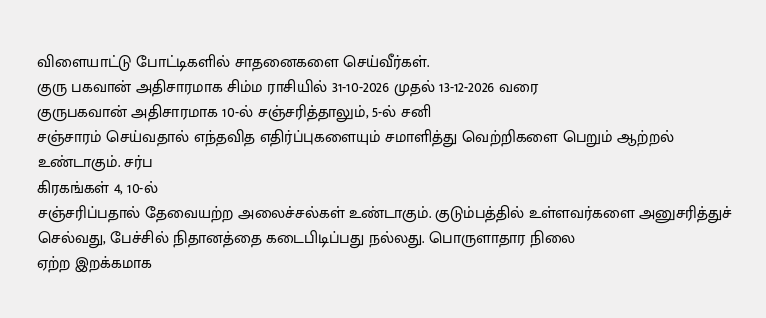விளையாட்டு போட்டிகளில் சாதனைகளை செய்வீர்கள்.
குரு பகவான் அதிசாரமாக சிம்ம ராசியில் 31-10-2026 முதல் 13-12-2026 வரை
குருபகவான் அதிசாரமாக 10-ல் சஞ்சரித்தாலும், 5-ல் சனி
சஞ்சாரம் செய்வதால் எந்தவித எதிர்ப்புகளையும் சமாளித்து வெற்றிகளை பெறும் ஆற்றல் உண்டாகும். சர்ப
கிரகங்கள் 4, 10-ல்
சஞ்சரிப்பதால் தேவையற்ற அலைச்சல்கள் உண்டாகும். குடும்பத்தில் உள்ளவர்களை அனுசரித்துச் செல்வது, பேச்சில் நிதானத்தை கடைபிடிப்பது நல்லது. பொருளாதார நிலை
ஏற்ற இறக்கமாக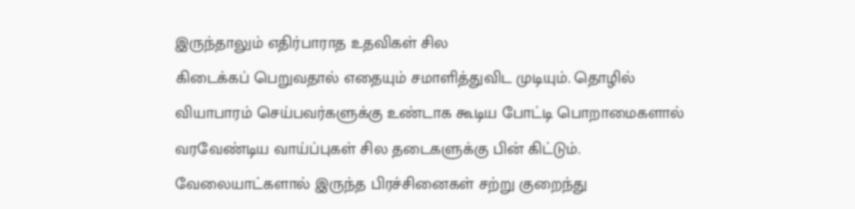இருந்தாலும் எதிர்பாராத உதவிகள் சில
கிடைக்கப் பெறுவதால் எதையும் சமாளித்துவிட முடியும். தொழில் வியாபாரம் செய்பவர்களுக்கு உண்டாக கூடிய போட்டி பொறாமைகளால் வரவேண்டிய வாய்ப்புகள் சில தடைகளுக்கு பின் கிட்டும். வேலையாட்களால் இருந்த பிரச்சினைகள் சற்று குறைந்து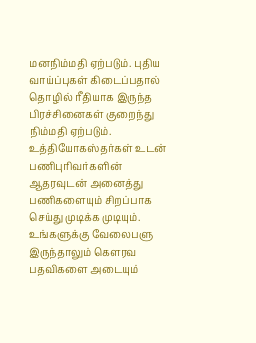மனநிம்மதி ஏற்படும். புதிய வாய்ப்புகள் கிடைப்பதால் தொழில் ரீதியாக இருந்த பிரச்சினைகள் குறைந்து நிம்மதி ஏற்படும். உத்தியோகஸ்தர்கள் உடன் பணிபுரிவர்களின் ஆதரவுடன் அனைத்து பணிகளையும் சிறப்பாக செய்து முடிக்க முடியும். உங்களுக்கு வேலைபளு இருந்தாலும் கௌரவ பதவிகளை அடையும்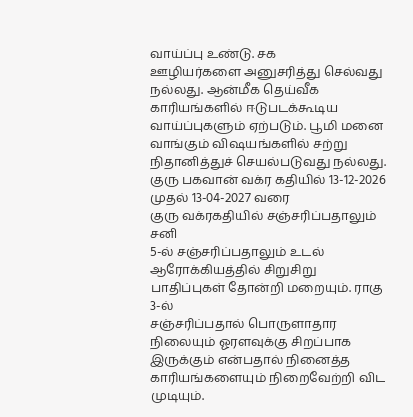வாய்ப்பு உண்டு. சக
ஊழியர்களை அனுசரித்து செல்வது நல்லது. ஆன்மீக தெய்வீக காரியங்களில் ஈடுபடக்கூடிய வாய்ப்புகளும் ஏற்படும். பூமி மனை
வாங்கும் விஷயங்களில் சற்று நிதானித்துச் செயல்படுவது நல்லது.
குரு பகவான் வக்ர கதியில் 13-12-2026 முதல் 13-04-2027 வரை
குரு வக்ரகதியில் சஞ்சரிப்பதாலும் சனி
5-ல் சஞ்சரிப்பதாலும் உடல் ஆரோக்கியத்தில் சிறுசிறு பாதிப்புகள் தோன்றி மறையும். ராகு 3-ல்
சஞ்சரிப்பதால் பொருளாதார நிலையும் ஓரளவுக்கு சிறப்பாக இருக்கும் என்பதால் நினைத்த காரியங்களையும் நிறைவேற்றி விட முடியும்.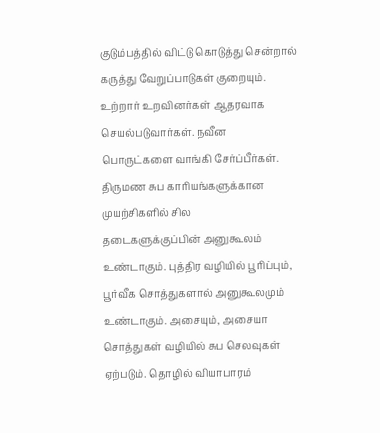குடும்பத்தில் விட்டு கொடுத்து சென்றால் கருத்து வேறுப்பாடுகள் குறையும். உற்றார் உறவினர்கள் ஆதரவாக செயல்படுவார்கள். நவீன
பொருட்களை வாங்கி சேர்ப்பீர்கள். திருமண சுப காரியங்களுக்கான முயற்சிகளில் சில
தடைகளுக்குப்பின் அனுகூலம் உண்டாகும். புத்திர வழியில் பூரிப்பும், பூர்வீக சொத்துகளால் அனுகூலமும் உண்டாகும். அசையும், அசையா சொத்துகள் வழியில் சுப செலவுகள் ஏற்படும். தொழில் வியாபாரம்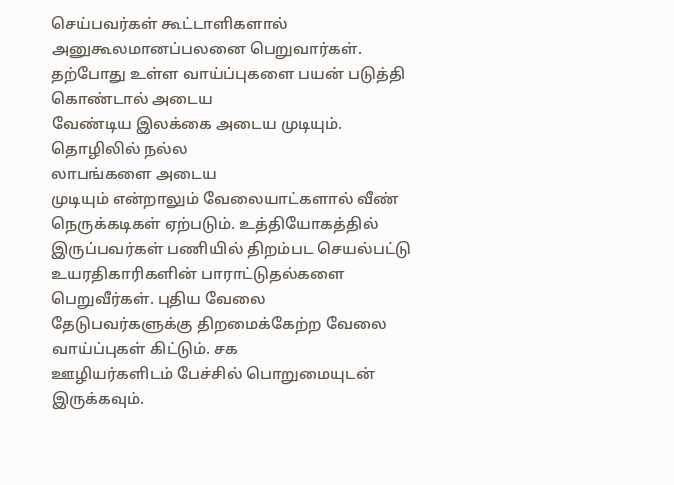செய்பவர்கள் கூட்டாளிகளால் அனுகூலமானப்பலனை பெறுவார்கள். தற்போது உள்ள வாய்ப்புகளை பயன் படுத்தி கொண்டால் அடைய
வேண்டிய இலக்கை அடைய முடியும். தொழிலில் நல்ல
லாபங்களை அடைய
முடியும் என்றாலும் வேலையாட்களால் வீண்
நெருக்கடிகள் ஏற்படும். உத்தியோகத்தில் இருப்பவர்கள் பணியில் திறம்பட செயல்பட்டு உயரதிகாரிகளின் பாராட்டுதல்களை பெறுவீர்கள். புதிய வேலை
தேடுபவர்களுக்கு திறமைக்கேற்ற வேலை வாய்ப்புகள் கிட்டும். சக
ஊழியர்களிடம் பேச்சில் பொறுமையுடன் இருக்கவும்.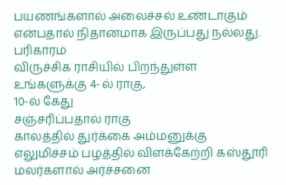பயணங்களால் அலைச்சல் உண்டாகும் என்பதால் நிதானமாக இருப்பது நல்லது.
பரிகாரம்
விருச்சிக ராசியில் பிறந்துள்ள உங்களுக்கு 4-ல் ராகு,
10-ல் கேது
சஞ்சரிப்பதால் ராகு
காலத்தில் துர்க்கை அம்மனுக்கு எலுமிச்சம் பழத்தில் விளக்கேற்றி கஸ்தூரி மலர்களால் அர்ச்சனை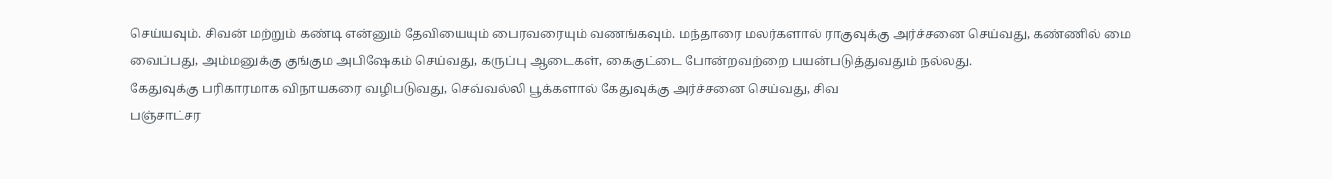செய்யவும். சிவன் மற்றும் கண்டி என்னும் தேவியையும் பைரவரையும் வணங்கவும். மந்தாரை மலர்களால் ராகுவுக்கு அர்ச்சனை செய்வது, கண்ணில் மை
வைப்பது, அம்மனுக்கு குங்கும அபிஷேகம் செய்வது, கருப்பு ஆடைகள், கைகுட்டை போன்றவற்றை பயன்படுத்துவதும் நல்லது.
கேதுவுக்கு பரிகாரமாக விநாயகரை வழிபடுவது, செவ்வல்லி பூக்களால் கேதுவுக்கு அர்ச்சனை செய்வது, சிவ
பஞ்சாட்சர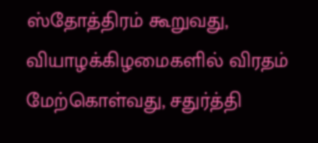ஸ்தோத்திரம் கூறுவது, வியாழக்கிழமைகளில் விரதம் மேற்கொள்வது, சதுர்த்தி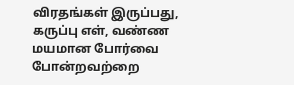விரதங்கள் இருப்பது, கருப்பு எள், வண்ண
மயமான போர்வை போன்றவற்றை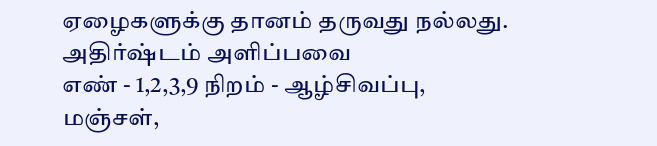ஏழைகளுக்கு தானம் தருவது நல்லது.
அதிர்ஷ்டம் அளிப்பவை
எண் - 1,2,3,9 நிறம் - ஆழ்சிவப்பு, மஞ்சள்,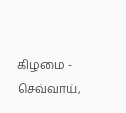கிழமை - செவ்வாய்,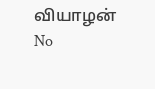வியாழன்
No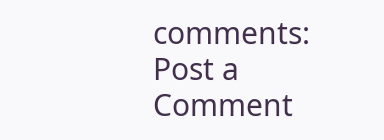comments:
Post a Comment